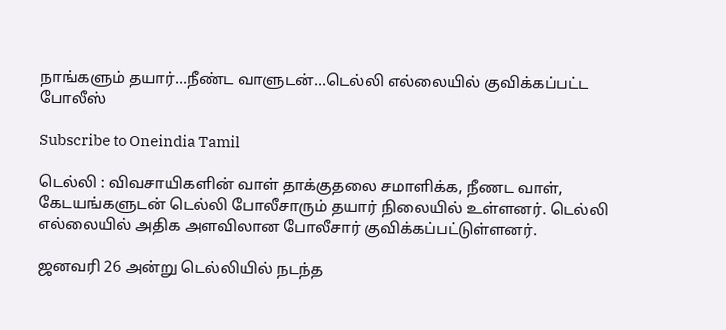நாங்களும் தயார்...நீண்ட வாளுடன்...டெல்லி எல்லையில் குவிக்கப்பட்ட போலீஸ்

Subscribe to Oneindia Tamil

டெல்லி : விவசாயிகளின் வாள் தாக்குதலை சமாளிக்க, நீணட வாள், கேடயங்களுடன் டெல்லி போலீசாரும் தயார் நிலையில் உள்ளனர். டெல்லி எல்லையில் அதிக அளவிலான போலீசார் குவிக்கப்பட்டுள்ளனர்.

ஜனவரி 26 அன்று டெல்லியில் நடந்த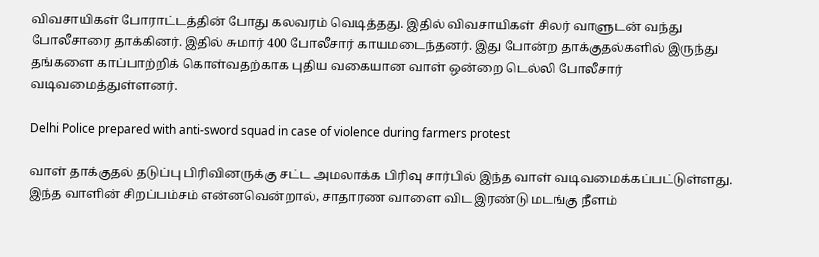விவசாயிகள் போராட்டத்தின் போது கலவரம் வெடித்தது. இதில் விவசாயிகள் சிலர் வாளுடன் வந்து போலீசாரை தாக்கினர். இதில் சுமார் 400 போலீசார் காயமடைந்தனர். இது போன்ற தாக்குதல்களில் இருந்து தங்களை காப்பாற்றிக் கொள்வதற்காக புதிய வகையான வாள் ஒன்றை டெல்லி போலீசார் வடிவமைத்துள்ளனர்.

Delhi Police prepared with anti-sword squad in case of violence during farmers protest

வாள் தாக்குதல் தடுப்பு பிரிவினருக்கு சட்ட அமலாக்க பிரிவு சார்பில் இந்த வாள் வடிவமைக்கப்பட்டுள்ளது. இந்த வாளின் சிறப்பம்சம் என்னவென்றால், சாதாரண வாளை விட இரண்டு மடங்கு நீளம்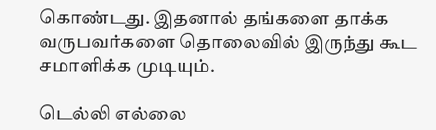கொண்டது. இதனால் தங்களை தாக்க வருபவர்களை தொலைவில் இருந்து கூட சமாளிக்க முடியும்.

டெல்லி எல்லை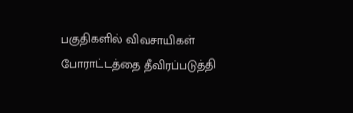பகுதிகளில் விவசாயிகள் போராட்டத்தை தீவிரப்படுத்தி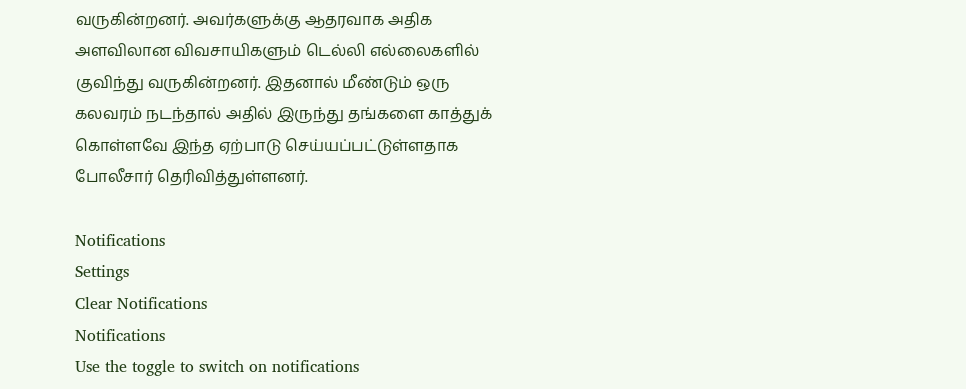வருகின்றனர். அவர்களுக்கு ஆதரவாக அதிக அளவிலான விவசாயிகளும் டெல்லி எல்லைகளில் குவிந்து வருகின்றனர். இதனால் மீண்டும் ஒரு கலவரம் நடந்தால் அதில் இருந்து தங்களை காத்துக் கொள்ளவே இந்த ஏற்பாடு செய்யப்பட்டுள்ளதாக போலீசார் தெரிவித்துள்ளனர்.

Notifications
Settings
Clear Notifications
Notifications
Use the toggle to switch on notifications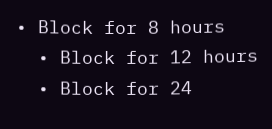• Block for 8 hours
  • Block for 12 hours
  • Block for 24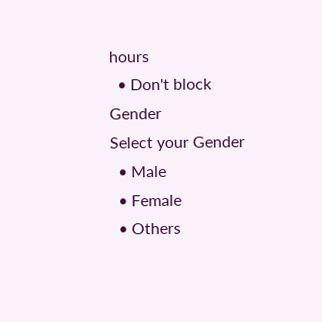hours
  • Don't block
Gender
Select your Gender
  • Male
  • Female
  • Others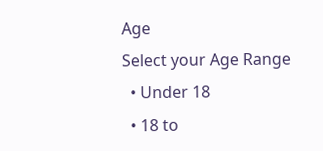Age
Select your Age Range
  • Under 18
  • 18 to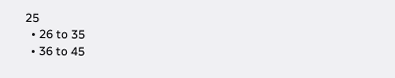25
  • 26 to 35
  • 36 to 45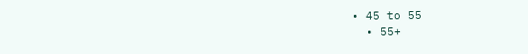• 45 to 55
  • 55+